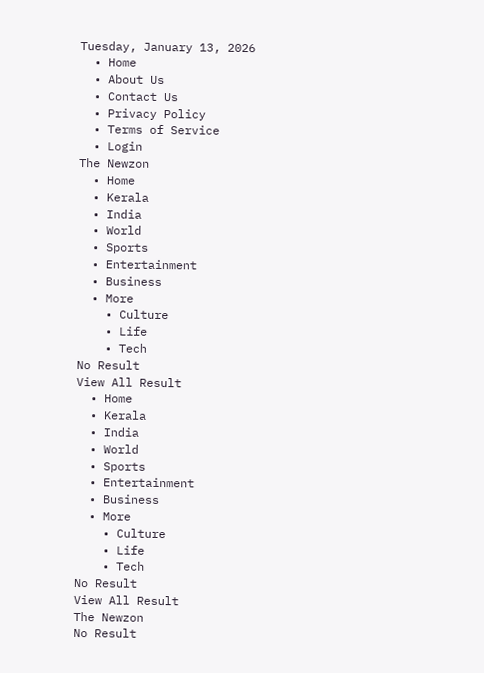Tuesday, January 13, 2026
  • Home
  • About Us
  • Contact Us
  • Privacy Policy
  • Terms of Service
  • Login
The Newzon
  • Home
  • Kerala
  • India
  • World
  • Sports
  • Entertainment
  • Business
  • More
    • Culture
    • Life
    • Tech
No Result
View All Result
  • Home
  • Kerala
  • India
  • World
  • Sports
  • Entertainment
  • Business
  • More
    • Culture
    • Life
    • Tech
No Result
View All Result
The Newzon
No Result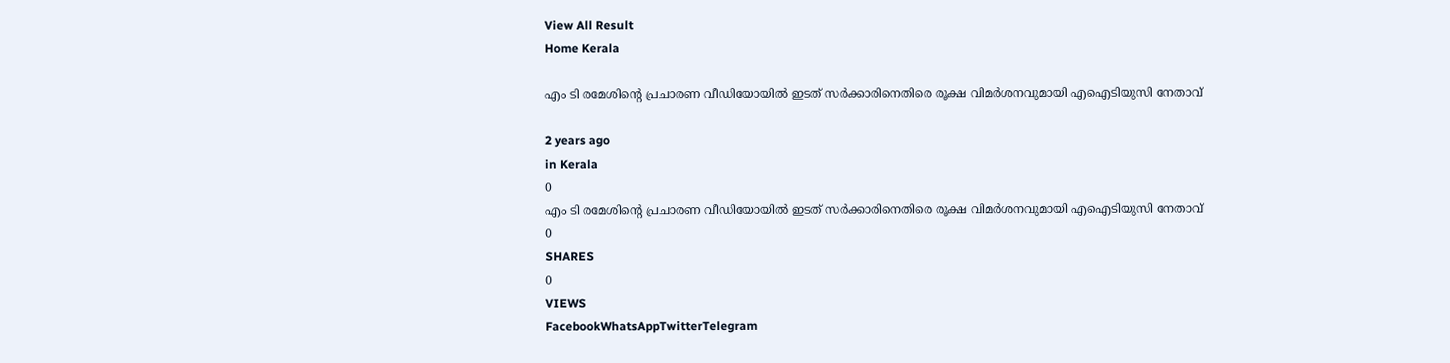View All Result
Home Kerala

എം ടി രമേശിൻ്റെ പ്രചാരണ വീഡിയോയിൽ ഇടത് സർക്കാരിനെതിരെ രൂക്ഷ വിമർശനവുമായി എഐടിയുസി നേതാവ്

2 years ago
in Kerala
0
എം ടി രമേശിൻ്റെ പ്രചാരണ വീഡിയോയിൽ ഇടത് സർക്കാരിനെതിരെ രൂക്ഷ വിമർശനവുമായി എഐടിയുസി നേതാവ്
0
SHARES
0
VIEWS
FacebookWhatsAppTwitterTelegram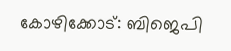കോഴിക്കോട്: ബിജെപി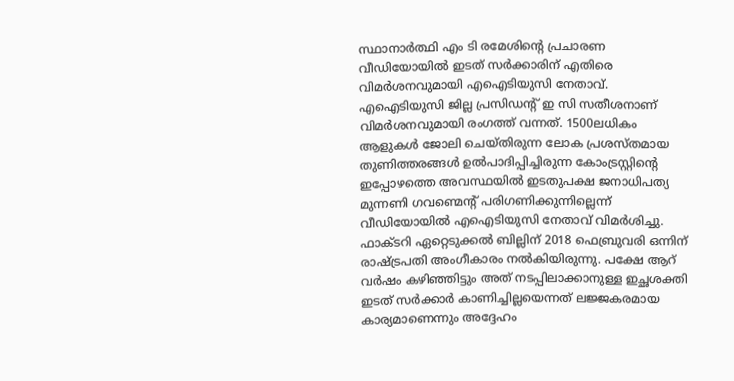സ്ഥാനാർത്ഥി എം ടി രമേശിൻ്റെ പ്രചാരണ വീഡിയോയിൽ ഇടത് സർക്കാരിന് എതിരെ വിമർശനവുമായി എഐടിയുസി നേതാവ്. എഐടിയുസി ജില്ല പ്രസിഡന്റ് ഇ സി സതീശനാണ് വിമർശനവുമായി രംഗത്ത് വന്നത്. 1500ലധികം ആളുകൾ ജോലി ചെയ്തിരുന്ന ലോക പ്രശസ്തമായ തുണിത്തരങ്ങൾ ഉൽപാദിപ്പിച്ചിരുന്ന കോംട്രസ്റ്റിന്റെ ഇപ്പോഴത്തെ അവസ്ഥയിൽ ഇടതുപക്ഷ ജനാധിപത്യ മുന്നണി ഗവണ്മെന്റ് പരിഗണിക്കുന്നില്ലെന്ന് വീഡിയോയിൽ എഐടിയുസി നേതാവ് വിമർശിച്ചു. ഫാക്ടറി ഏറ്റെടുക്കല്‍ ബില്ലിന് 2018 ഫെബ്രുവരി ഒന്നിന് രാഷ്ട്രപതി അംഗീകാരം നൽകിയിരുന്നു. പക്ഷേ ആറ് വർഷം കഴിഞ്ഞിട്ടും അത് നടപ്പിലാക്കാനുള്ള ഇച്ഛശക്തി ഇടത് സർക്കാർ കാണിച്ചില്ലയെന്നത് ലജ്ജകരമായ കാര്യമാണെന്നും അദ്ദേഹം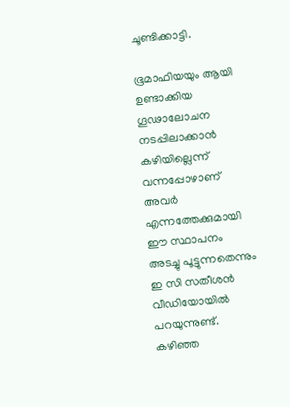ചൂണ്ടിക്കാട്ടി.

ഭൂമാഫിയയും ആയി ഉണ്ടാക്കിയ ഗൂഢാലോചന നടപ്പിലാക്കാൻ കഴിയില്ലെന്ന് വന്നപ്പോഴാണ് അവർ എന്നത്തേക്കുമായി ഈ സ്ഥാപനം അടച്ചു പൂട്ടുന്നതെന്നും ഇ സി സതീശൻ വീഡിയോയിൽ പറയുന്നുണ്ട്. കഴിഞ്ഞ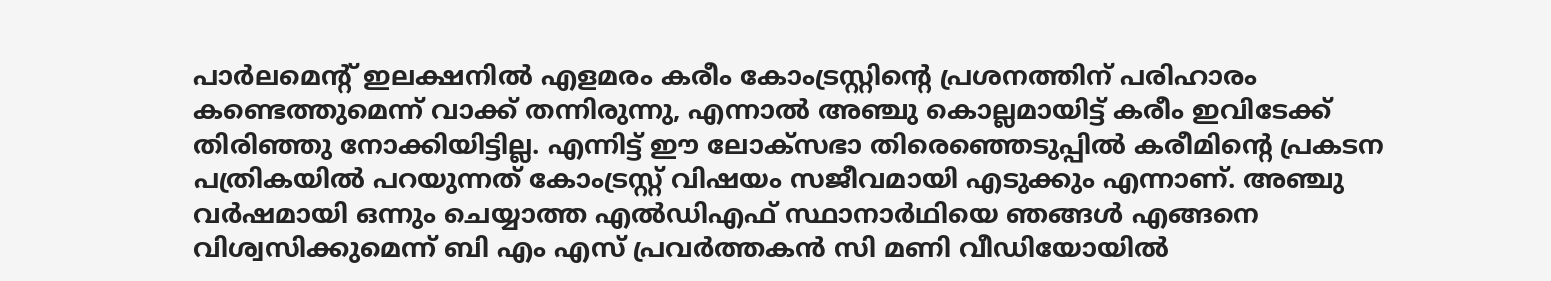പാർലമെന്റ് ഇലക്ഷനിൽ എളമരം കരീം കോംട്രസ്റ്റിന്റെ പ്രശനത്തിന് പരിഹാരം കണ്ടെത്തുമെന്ന് വാക്ക് തന്നിരുന്നു, എന്നാൽ അഞ്ചു കൊല്ലമായിട്ട് കരീം ഇവിടേക്ക് തിരിഞ്ഞു നോക്കിയിട്ടില്ല. എന്നിട്ട് ഈ ലോക്സഭാ തിരെഞ്ഞെടുപ്പിൽ കരീമിന്റെ പ്രകടന പത്രികയിൽ പറയുന്നത് കോംട്രസ്റ്റ്‌ വിഷയം സജീവമായി എടുക്കും എന്നാണ്. അഞ്ചു വർഷമായി ഒന്നും ചെയ്യാത്ത എൽഡിഎഫ് സ്ഥാനാർഥിയെ ഞങ്ങൾ എങ്ങനെ വിശ്വസിക്കുമെന്ന് ബി എം എസ് പ്രവർത്തകൻ സി മണി വീഡിയോയിൽ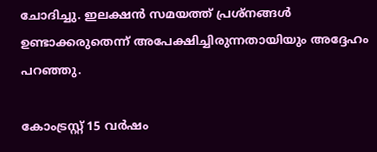ചോദിച്ചു. ഇലക്ഷൻ സമയത്ത് പ്രശ്നങ്ങൾ ഉണ്ടാക്കരുതെന്ന് അപേക്ഷിച്ചിരുന്നതായിയും അദ്ദേഹം പറഞ്ഞു.

കോംട്രസ്റ്റ് 15 വർഷം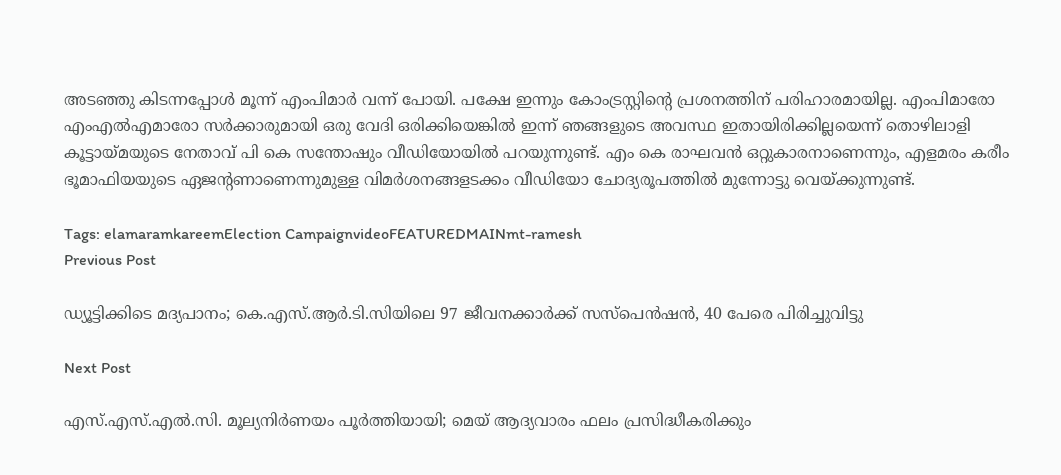അടഞ്ഞു കിടന്നപ്പോൾ മൂന്ന് എംപിമാർ വന്ന് പോയി. പക്ഷേ ഇന്നും കോംട്രസ്റ്റിന്റെ പ്രശനത്തിന് പരിഹാരമായില്ല. എംപിമാരോ എംഎൽഎമാരോ സർക്കാരുമായി ഒരു വേദി ഒരിക്കിയെങ്കിൽ ഇന്ന് ഞങ്ങളുടെ അവസ്ഥ ഇതായിരിക്കില്ലയെന്ന് തൊഴിലാളി കൂട്ടായ്മയുടെ നേതാവ് പി കെ സന്തോഷും വീഡിയോയിൽ പറയുന്നുണ്ട്. എം കെ രാഘവൻ ഒറ്റുകാരനാണെന്നും, എളമരം കരീം ഭൂമാഫിയയുടെ ഏജൻ്റണാണെന്നുമുള്ള വിമർശനങ്ങളടക്കം വീഡിയോ ചോദ്യരൂപത്തിൽ മുന്നോട്ടു വെയ്ക്കുന്നുണ്ട്.

Tags: elamaramkareemElection CampaignvideoFEATUREDMAINmt-ramesh
Previous Post

ഡ്യൂട്ടിക്കിടെ മദ്യപാനം; കെ.എസ്.ആർ.ടി.സിയിലെ 97 ജീവനക്കാർക്ക് സസ്‌പെൻഷൻ, 40 പേരെ പിരിച്ചുവിട്ടു

Next Post

എസ്.എസ്.എൽ.സി. മൂല്യനിർണയം പൂർത്തിയായി; മെയ് ആദ്യവാരം ഫലം പ്രസിദ്ധീകരിക്കും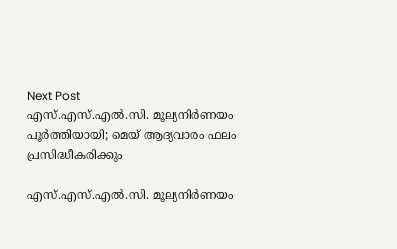Next Post
എസ്.എസ്.എൽ.സി. മൂല്യനിർണയം പൂർത്തിയായി; മെയ് ആദ്യവാരം ഫലം പ്രസിദ്ധീകരിക്കും

എസ്.എസ്.എൽ.സി. മൂല്യനിർണയം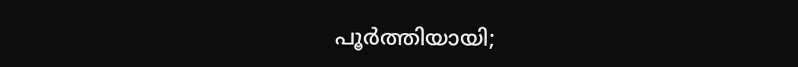പൂർത്തിയായി;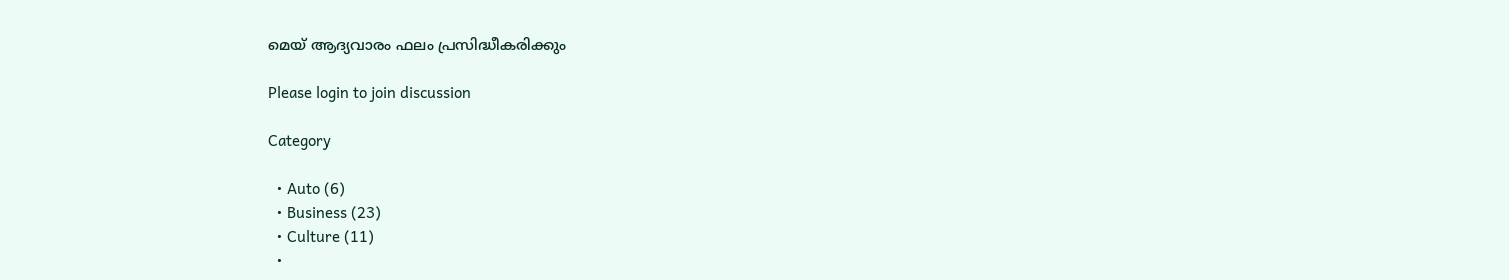മെയ് ആദ്യവാരം ഫലം പ്രസിദ്ധീകരിക്കും

Please login to join discussion

Category

  • Auto (6)
  • Business (23)
  • Culture (11)
  •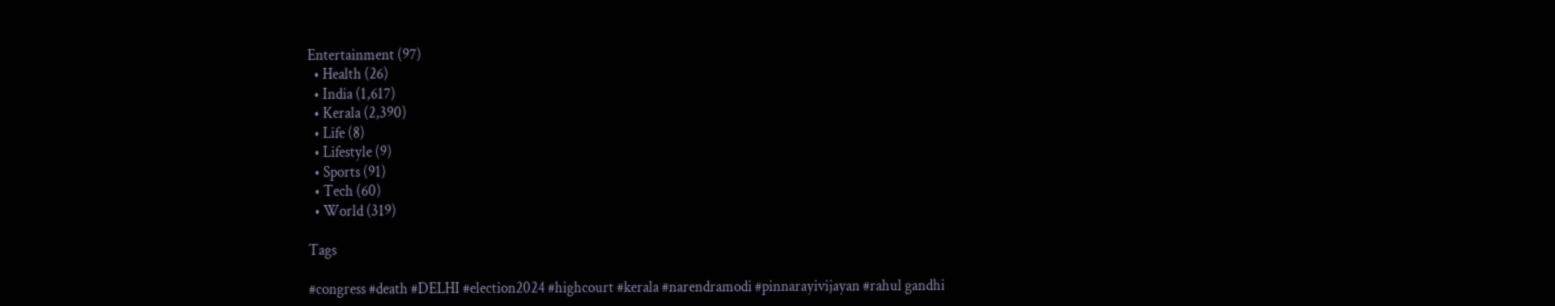Entertainment (97)
  • Health (26)
  • India (1,617)
  • Kerala (2,390)
  • Life (8)
  • Lifestyle (9)
  • Sports (91)
  • Tech (60)
  • World (319)

Tags

#congress #death #DELHI #election2024 #highcourt #kerala #narendramodi #pinnarayivijayan #rahul gandhi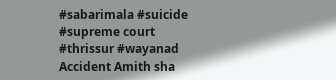#sabarimala #suicide #supreme court #thrissur #wayanad Accident Amith sha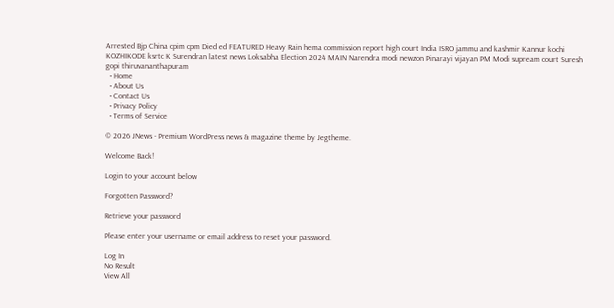Arrested Bjp China cpim cpm Died ed FEATURED Heavy Rain hema commission report high court India ISRO jammu and kashmir Kannur kochi KOZHIKODE ksrtc K Surendran latest news Loksabha Election 2024 MAIN Narendra modi newzon Pinarayi vijayan PM Modi supream court Suresh gopi thiruvananthapuram
  • Home
  • About Us
  • Contact Us
  • Privacy Policy
  • Terms of Service

© 2026 JNews - Premium WordPress news & magazine theme by Jegtheme.

Welcome Back!

Login to your account below

Forgotten Password?

Retrieve your password

Please enter your username or email address to reset your password.

Log In
No Result
View All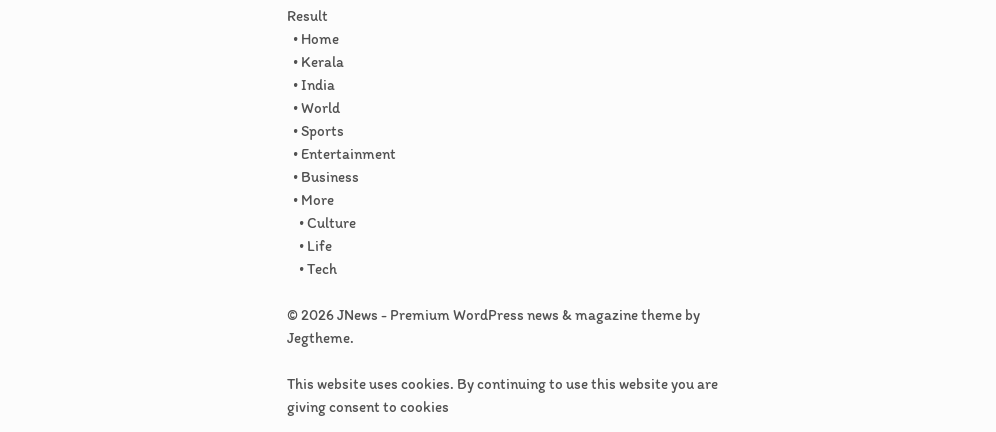Result
  • Home
  • Kerala
  • India
  • World
  • Sports
  • Entertainment
  • Business
  • More
    • Culture
    • Life
    • Tech

© 2026 JNews - Premium WordPress news & magazine theme by Jegtheme.

This website uses cookies. By continuing to use this website you are giving consent to cookies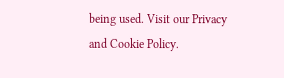being used. Visit our Privacy and Cookie Policy.